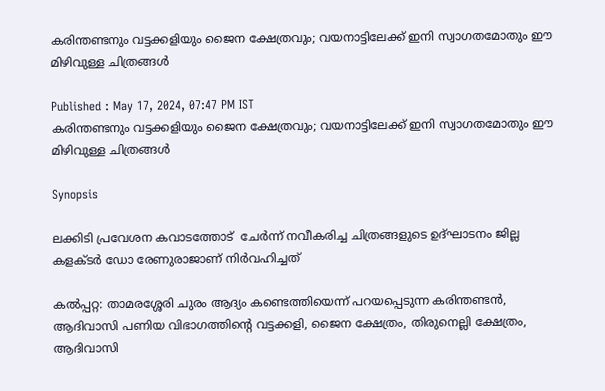കരിന്തണ്ടനും വട്ടക്കളിയും ജൈന ക്ഷേത്രവും; വയനാട്ടിലേക്ക് ഇനി സ്വാഗതമോതും ഈ മിഴിവുള്ള ചിത്രങ്ങള്‍

Published : May 17, 2024, 07:47 PM IST
കരിന്തണ്ടനും വട്ടക്കളിയും ജൈന ക്ഷേത്രവും; വയനാട്ടിലേക്ക് ഇനി സ്വാഗതമോതും ഈ മിഴിവുള്ള ചിത്രങ്ങള്‍

Synopsis

ലക്കിടി പ്രവേശന കവാടത്തോട്  ചേര്‍ന്ന് നവീകരിച്ച ചിത്രങ്ങളുടെ ഉദ്ഘാടനം ജില്ല കളക്ടര്‍ ഡോ രേണുരാജാണ് നിര്‍വഹിച്ചത്

കല്‍പ്പറ്റ: താമരശ്ശേരി ചുരം ആദ്യം കണ്ടെത്തിയെന്ന് പറയപ്പെടുന്ന കരിന്തണ്ടന്‍, ആദിവാസി പണിയ വിഭാഗത്തിന്റെ വട്ടക്കളി, ജൈന ക്ഷേത്രം, തിരുനെല്ലി ക്ഷേത്രം, ആദിവാസി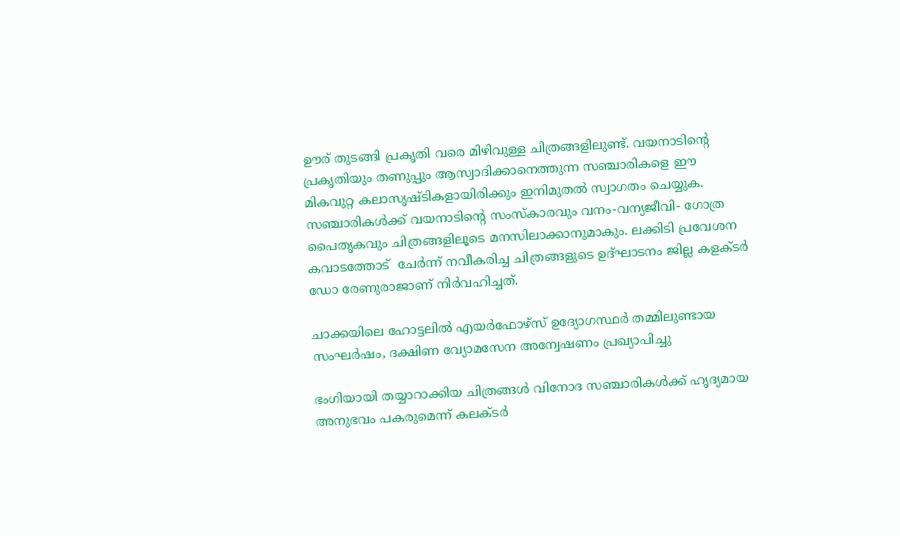ഊര് തുടങ്ങി പ്രകൃതി വരെ മിഴിവുള്ള ചിത്രങ്ങളിലുണ്ട്. വയനാടിന്റെ പ്രകൃതിയും തണുപ്പും ആസ്വാദിക്കാനെത്തുന്ന സഞ്ചാരികളെ ഈ മികവുറ്റ കലാസൃഷ്ടികളായിരിക്കും ഇനിമുതല്‍ സ്വാഗതം ചെയ്യുക. സഞ്ചാരികള്‍ക്ക് വയനാടിന്റെ സംസ്‌കാരവും വനം-വന്യജീവി- ഗോത്ര പൈതൃകവും ചിത്രങ്ങളിലൂടെ മനസിലാക്കാനുമാകും. ലക്കിടി പ്രവേശന കവാടത്തോട്  ചേര്‍ന്ന് നവീകരിച്ച ചിത്രങ്ങളുടെ ഉദ്ഘാടനം ജില്ല കളക്ടര്‍ ഡോ രേണുരാജാണ് നിര്‍വഹിച്ചത്.

ചാക്കയിലെ ഹോട്ടലിൽ എയർഫോഴ്സ് ഉദ്യോഗസ്ഥർ തമ്മിലുണ്ടായ സംഘർഷം, ദക്ഷിണ വ്യോമസേന അന്വേഷണം പ്രഖ്യാപിച്ചു

ഭംഗിയായി തയ്യാറാക്കിയ ചിത്രങ്ങള്‍ വിനോദ സഞ്ചാരികള്‍ക്ക് ഹൃദ്യമായ അനുഭവം പകരുമെന്ന് കലക്ടര്‍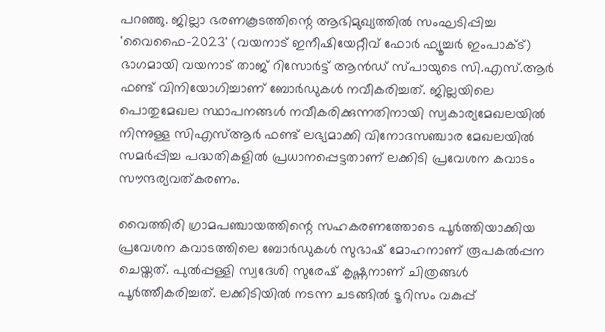പറഞ്ഞു. ജില്ലാ ഭരണകൂടത്തിന്റെ ആഭിമുഖ്യത്തില്‍ സംഘടിപ്പിച്ച 'വൈഫൈ-2023' (വയനാട് ഇനീഷിയേറ്റീവ് ഫോര്‍ ഫ്യൂച്ചര്‍ ഇംപാക്ട്) ഭാഗമായി വയനാട് താജ് റിസോര്‍ട്ട് ആന്‍ഡ് സ്പായുടെ സി.എസ്.ആര്‍ ഫണ്ട് വിനിയോഗിച്ചാണ് ബോര്‍ഡുകള്‍ നവീകരിച്ചത്. ജില്ലയിലെ പൊതുമേഖല സ്ഥാപനങ്ങള്‍ നവീകരിക്കുന്നതിനായി സ്വകാര്യമേഖലയില്‍ നിന്നുള്ള സിഎസ്ആര്‍ ഫണ്ട് ലഭ്യമാക്കി വിനോദസഞ്ചാര മേഖലയില്‍ സമര്‍പ്പിച്ച പദ്ധതികളില്‍ പ്രധാനപ്പെട്ടതാണ് ലക്കിടി പ്രവേശന കവാടം സൗന്ദര്യവത്കരണം.

വൈത്തിരി ഗ്രാമപഞ്ചായത്തിന്റെ സഹകരണത്തോടെ പൂര്‍ത്തിയാക്കിയ പ്രവേശന കവാടത്തിലെ ബോര്‍ഡുകള്‍ സുഭാഷ് മോഹനാണ് രൂപകല്‍പ്പന ചെയ്തത്. പുല്‍പ്പള്ളി സ്വദേശി സുരേഷ് കൃഷ്ണനാണ് ചിത്രങ്ങള്‍ പൂര്‍ത്തീകരിച്ചത്. ലക്കിടിയില്‍ നടന്ന ചടങ്ങില്‍ ടൂറിസം വകുപ്പ്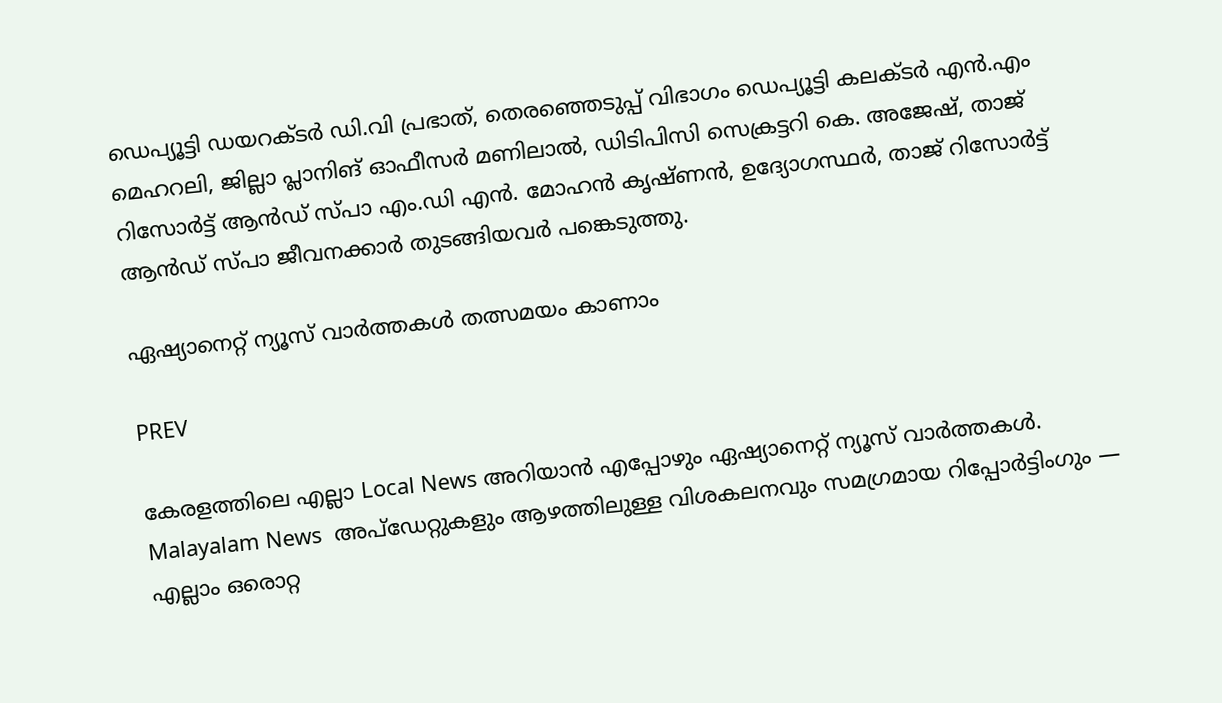ഡെപ്യൂട്ടി ഡയറക്ടര്‍ ഡി.വി പ്രഭാത്, തെരഞ്ഞെടുപ്പ് വിഭാഗം ഡെപ്യൂട്ടി കലക്ടര്‍ എന്‍.എം മെഹറലി, ജില്ലാ പ്ലാനിങ് ഓഫീസര്‍ മണിലാല്‍, ഡിടിപിസി സെക്രട്ടറി കെ. അജേഷ്, താജ് റിസോര്‍ട്ട് ആന്‍ഡ് സ്പാ എം.ഡി എന്‍. മോഹന്‍ കൃഷ്ണന്‍, ഉദ്യോഗസ്ഥര്‍, താജ് റിസോര്‍ട്ട് ആന്‍ഡ് സ്പാ ജീവനക്കാര്‍ തുടങ്ങിയവര്‍ പങ്കെടുത്തു.

ഏഷ്യാനെറ്റ് ന്യൂസ് വാർത്തകൾ തത്സമയം കാണാം

PREV

കേരളത്തിലെ എല്ലാ Local News അറിയാൻ എപ്പോഴും ഏഷ്യാനെറ്റ് ന്യൂസ് വാർത്തകൾ. Malayalam News  അപ്‌ഡേറ്റുകളും ആഴത്തിലുള്ള വിശകലനവും സമഗ്രമായ റിപ്പോർട്ടിംഗും — എല്ലാം ഒരൊറ്റ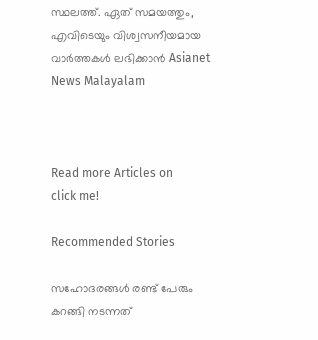സ്ഥലത്ത്. ഏത് സമയത്തും, എവിടെയും വിശ്വസനീയമായ വാർത്തകൾ ലഭിക്കാൻ Asianet News Malayalam



Read more Articles on
click me!

Recommended Stories

സഹോദരങ്ങൾ രണ്ട് പേരും കറങ്ങി നടന്നത്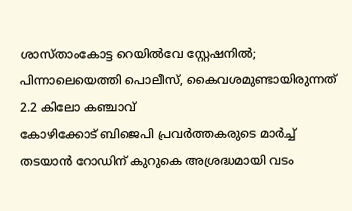ശാസ്താംകോട്ട റെയിൽവേ സ്റ്റേഷനിൽ; പിന്നാലെയെത്തി പൊലീസ്, കൈവശമുണ്ടായിരുന്നത് 2.2 കിലോ കഞ്ചാവ്
കോഴിക്കോട് ബിജെപി പ്രവര്‍ത്തകരുടെ മാര്‍ച്ച് തടയാൻ റോഡിന് കുറുകെ അശ്രദ്ധമായി വടം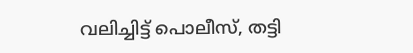വലിച്ചിട്ട് പൊലീസ്, തട്ടി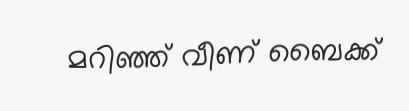മറിഞ്ഞ് വീണ് ബൈക്ക്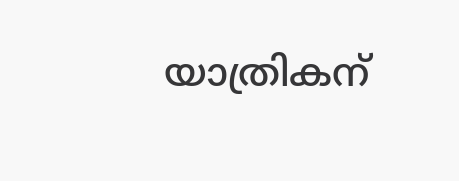യാത്രികന്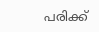പരിക്ക്